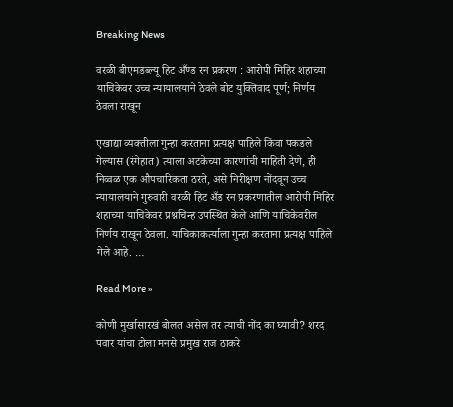Breaking News

वरळी बीएमडब्ल्यू हिट अँण्ड रन प्रकरण : आरोपी मिहिर शहाच्या याचिकेवर उच्च न्यायालयाने ठेवले बोट युक्तिवाद पूर्ण; निर्णय ठेवला राखून

एखाद्या व्यक्तीला गुन्हा करताना प्रत्यक्ष पाहिले किंवा पकडले गेल्यास (रंगेहात) त्याला अटकेच्या कारणांची माहिती देणे, ही निव्वळ एक औपचारिकता ठरते, असे निरीक्षण नोंदवून उच्च न्यायालयाने गुरुवारी वरळी हिट अँड रन प्रकरणातील आरोपी मिहिर शहाच्या याचिकेवर प्रश्नचिन्ह उपस्थित केले आणि याचिकेवरील निर्णय राखून ठेवला. याचिकाकर्त्याला गुन्हा करताना प्रत्यक्ष पाहिले गेले आहे. …

Read More »

कोणी मुर्खासारखं बोलत असेल तर त्याची नोंद का घ्यावी? शरद पवार यांचा टोला मनसे प्रमुख राज ठाकरे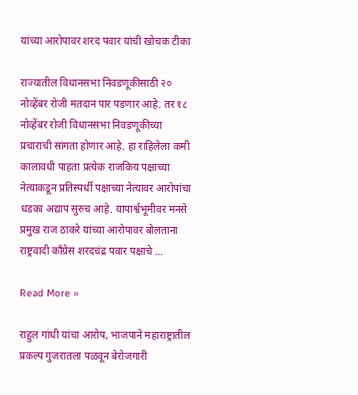यांच्या आरोपावर शरद पवार यांची खोचक टीका

राज्यातील विधानसभा निवडणूकीसाठी २० नोव्हेंबर रोजी मतदान पार पडणार आहे. तर १८ नोव्हेंबर रोजी विधानसभा निवडणूकीच्या प्रचाराची सांगता होणार आहे. हा राहिलेला कमी कालावधी पाहता प्रत्येक राजकिय पक्षाच्या नेत्याकडून प्रतिस्पर्धी पक्षाच्या नेत्यावर आरोपांचा धडका अद्याप सुरुच आहे. यापार्श्वभूमीवर मनसे प्रमुख राज ठाकरे यांच्या आरोपावर बोलताना राष्ट्रवादी काँग्रेस शरदचंद्र पवार पक्षाचे …

Read More »

राहुल गांधी यांचा आरोप, भाजपाने महाराष्ट्रातील प्रकल्प गुजरातला पळवून बेरोजगारी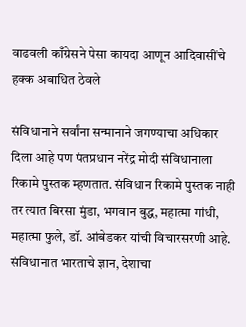वाढवली काँग्रेसने पेसा कायदा आणून आदिवासींचे हक्क अबाधित ठेवले

संविधानाने सर्वांना सन्मानाने जगण्याचा अधिकार दिला आहे पण पंतप्रधान नरेंद्र मोदी संविधानाला रिकामे पुस्तक म्हणतात. संविधान रिकामे पुस्तक नाही तर त्यात बिरसा मुंडा, भगवान बुद्ध, महात्मा गांधी, महात्मा फुले, डॉ. आंबेडकर यांची विचारसरणी आहे. संविधानात भारताचे ज्ञान, देशाचा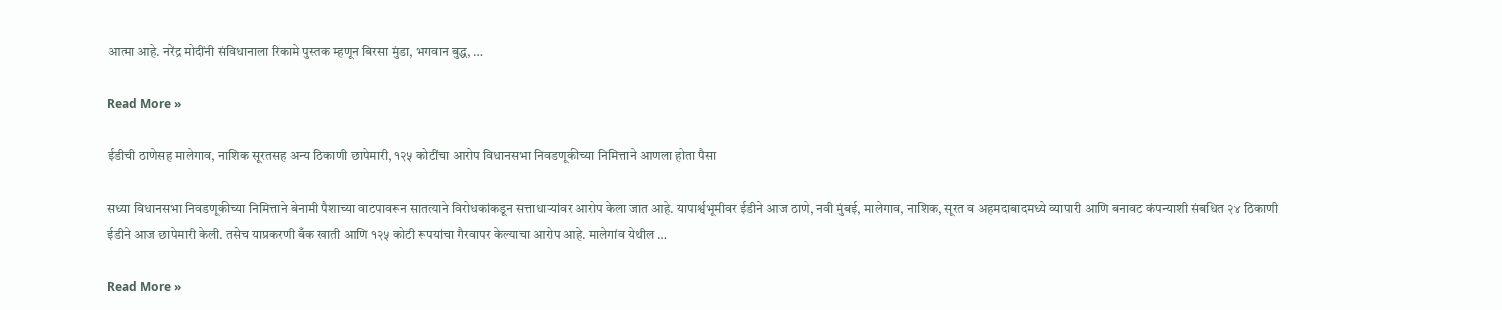आत्मा आहे. नरेंद्र मोदींनी संविधानाला रिकामे पुस्तक म्हणून बिरसा मुंडा, भगवान बुद्ध, …

Read More »

ईडीची ठाणेसह मालेगाव, नाशिक सूरतसह अन्य ठिकाणी छापेमारी, १२५ कोटींचा आरोप विधानसभा निवडणूकीच्या निमित्ताने आणला होता पैसा

सध्या विधानसभा निवडणूकीच्या निमित्ताने बेनामी पैशाच्या वाटपावरून सातत्याने विरोधकांकडून सत्ताधाऱ्यांवर आरोप केला जात आहे. यापार्श्वभूमीवर ईडीने आज ठाणे, नवी मुंबई, मालेगाव, नाशिक, सूरत व अहमदाबादमध्ये व्यापारी आणि बनावट कंपन्याशी संबधित २४ ठिकाणी ईडीने आज छापेमारी केली. तसेच याप्रकरणी बँक खाती आणि १२५ कोटी रूपयांचा गैरवापर केल्याचा आरोप आहे. मालेगांव येथील …

Read More »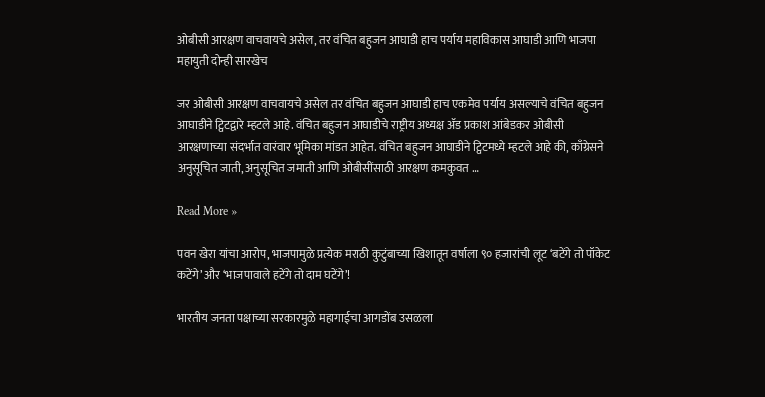ओबीसी आरक्षण वाचवायचे असेल, तर वंचित बहुजन आघाडी हाच पर्याय महाविकास आघाडी आणि भाजपा महायुती दोन्ही सारखेच

जर ओबीसी आरक्षण वाचवायचे असेल तर वंचित बहुजन आघाडी हाच एकमेव पर्याय असल्याचे वंचित बहुजन आघाडीने ट्विटद्वारे म्हटले आहे. वंचित बहुजन आघाडीचे राष्ट्रीय अध्यक्ष ॲड प्रकाश आंबेडकर ओबीसी आरक्षणाच्या संदर्भात वारंवार भूमिका मांडत आहेत. वंचित बहुजन आघाडीने ट्विटमध्ये म्हटले आहे की, काँग्रेसने अनुसूचित जाती, अनुसूचित जमाती आणि ओबीसींसाठी आरक्षण कमकुवत …

Read More »

पवन खेरा यांचा आरोप, भाजपामुळे प्रत्येक मराठी कुटुंबाच्या खिशातून वर्षाला ९० हजारांची लूट ‘बटेंगे तो पॉकेट कटेंगे’ और ‘भाजपावाले हटेंगे तो दाम घटेंगे’!

भारतीय जनता पक्षाच्या सरकारमुळे महागाईचा आगडोंब उसळला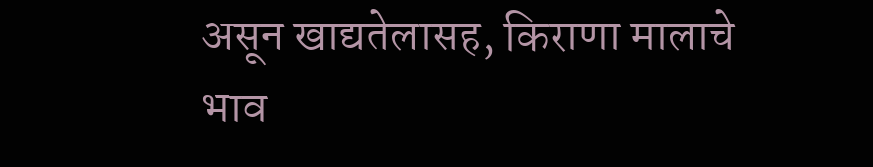असून खाद्यतेलासह, किराणा मालाचे भाव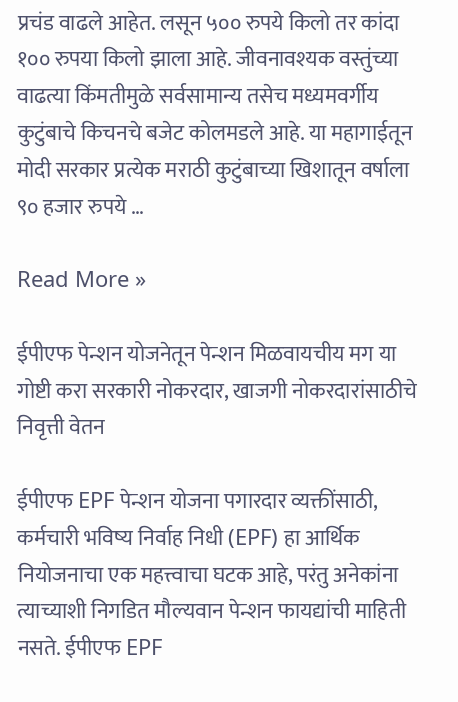प्रचंड वाढले आहेत. लसून ५०० रुपये किलो तर कांदा १०० रुपया किलो झाला आहे. जीवनावश्यक वस्तुंच्या वाढत्या किंमतीमुळे सर्वसामान्य तसेच मध्यमवर्गीय कुटुंबाचे किचनचे बजेट कोलमडले आहे. या महागाईतून मोदी सरकार प्रत्येक मराठी कुटुंबाच्या खिशातून वर्षाला ९० हजार रुपये …

Read More »

ईपीएफ पेन्शन योजनेतून पेन्शन मिळवायचीय मग या गोष्टी करा सरकारी नोकरदार, खाजगी नोकरदारांसाठीचे निवृत्ती वेतन

ईपीएफ EPF पेन्शन योजना पगारदार व्यक्तींसाठी, कर्मचारी भविष्य निर्वाह निधी (EPF) हा आर्थिक नियोजनाचा एक महत्त्वाचा घटक आहे, परंतु अनेकांना त्याच्याशी निगडित मौल्यवान पेन्शन फायद्यांची माहिती नसते. ईपीएफ EPF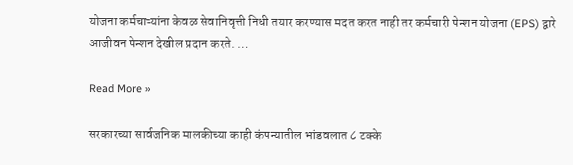योजना कर्मचाऱ्यांना केवळ सेवानिवृत्ती निधी तयार करण्यास मदत करत नाही तर कर्मचारी पेन्शन योजना (EPS) द्वारे आजीवन पेन्शन देखील प्रदान करते. …

Read More »

सरकारच्या सार्वजनिक मालकीच्या काही कंपन्यातील भांडवलात ८ टक्के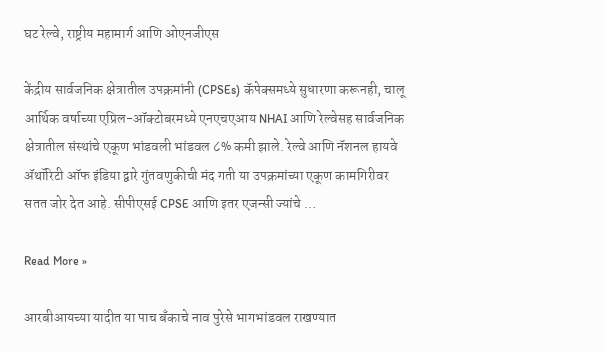घट रेल्वे, राष्ट्रीय महामार्ग आणि ओएनजीएस

केंद्रीय सार्वजनिक क्षेत्रातील उपक्रमांनी (CPSEs) कॅपेक्समध्ये सुधारणा करूनही, चालू आर्थिक वर्षाच्या एप्रिल-ऑक्टोबरमध्ये एनएचएआय NHAI आणि रेल्वेसह सार्वजनिक क्षेत्रातील संस्थांचे एकूण भांडवली भांडवल ८% कमी झाले. रेल्वे आणि नॅशनल हायवे ॲथॉरिटी ऑफ इंडिया द्वारे गुंतवणुकीची मंद गती या उपक्रमांच्या एकूण कामगिरीवर सतत जोर देत आहे. सीपीएसई CPSE आणि इतर एजन्सी ज्यांचे …

Read More »

आरबीआयच्या यादीत या पाच बँकाचे नाव पुरेसे भागभांडवल राखण्यात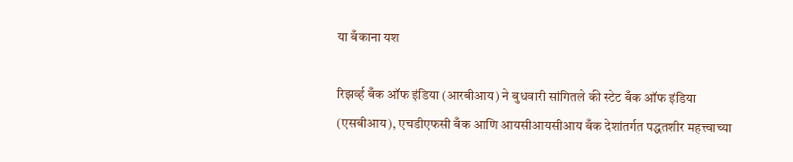या बँकाना यश

रिझर्व्ह बँक ऑफ इंडिया (आरबीआय) ने बुधवारी सांगितले की स्टेट बँक ऑफ इंडिया (एसबीआय), एचडीएफसी बँक आणि आयसीआयसीआय बँक देशांतर्गत पद्धतशीर महत्त्वाच्या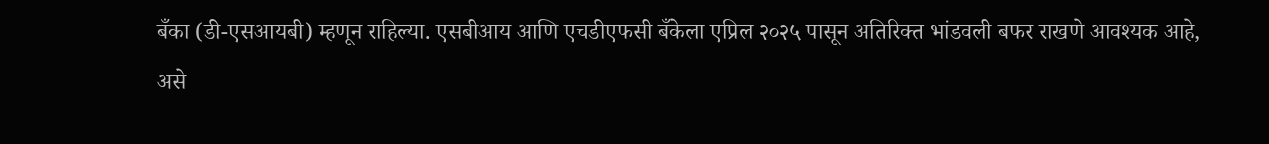बँका (डी-एसआयबी) म्हणून राहिल्या. एसबीआय आणि एचडीएफसी बँकेला एप्रिल २०२५ पासून अतिरिक्त भांडवली बफर राखणे आवश्यक आहे, असे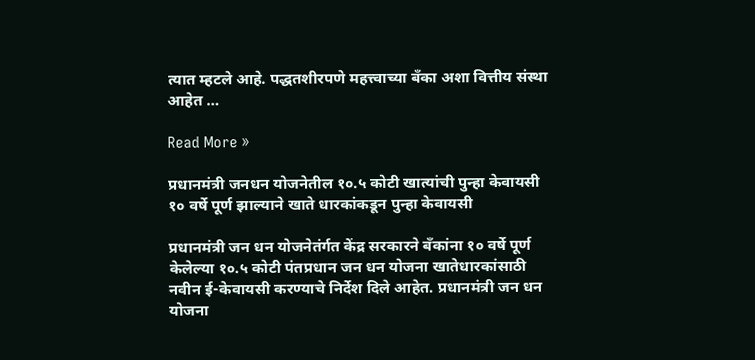त्यात म्हटले आहे. पद्धतशीरपणे महत्त्वाच्या बँका अशा वित्तीय संस्था आहेत …

Read More »

प्रधानमंत्री जनधन योजनेतील १०.५ कोटी खात्यांची पुन्हा केवायसी १० वर्षे पूर्ण झाल्याने खाते धारकांकडून पुन्हा केवायसी

प्रधानमंत्री जन धन योजनेतंर्गत केंद्र सरकारने बँकांना १० वर्षे पूर्ण केलेल्या १०.५ कोटी पंतप्रधान जन धन योजना खातेधारकांसाठी नवीन ई-केवायसी करण्याचे निर्देश दिले आहेत. प्रधानमंत्री जन धन योजना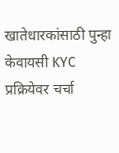खातेधारकांसाठी पुन्हा केवायसी KYC प्रक्रियेवर चर्चा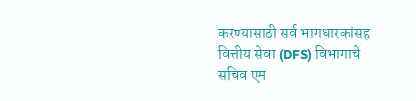करण्यासाठी सर्व भागधारकांसह वित्तीय सेवा (DFS) विभागाचे सचिव एम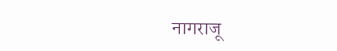नागराजू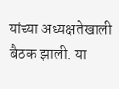यांच्या अध्यक्षतेखाली बैठक झाली. या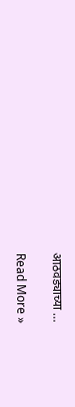आठवड्याच्या …

Read More »